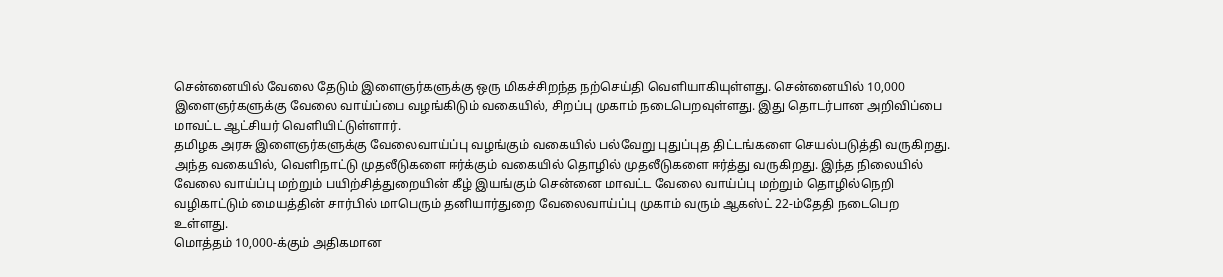சென்னையில் வேலை தேடும் இளைஞர்களுக்கு ஒரு மிகச்சிறந்த நற்செய்தி வெளியாகியுள்ளது. சென்னையில் 10,000 இளைஞர்களுக்கு வேலை வாய்ப்பை வழங்கிடும் வகையில், சிறப்பு முகாம் நடைபெறவுள்ளது. இது தொடர்பான அறிவிப்பை மாவட்ட ஆட்சியர் வெளியிட்டுள்ளார்.
தமிழக அரசு இளைஞர்களுக்கு வேலைவாய்ப்பு வழங்கும் வகையில் பல்வேறு புதுப்புத திட்டங்களை செயல்படுத்தி வருகிறது. அந்த வகையில், வெளிநாட்டு முதலீடுகளை ஈர்க்கும் வகையில் தொழில் முதலீடுகளை ஈர்த்து வருகிறது. இந்த நிலையில் வேலை வாய்ப்பு மற்றும் பயிற்சித்துறையின் கீழ் இயங்கும் சென்னை மாவட்ட வேலை வாய்ப்பு மற்றும் தொழில்நெறி வழிகாட்டும் மையத்தின் சார்பில் மாபெரும் தனியார்துறை வேலைவாய்ப்பு முகாம் வரும் ஆகஸ்ட் 22-ம்தேதி நடைபெற உள்ளது.
மொத்தம் 10,000-க்கும் அதிகமான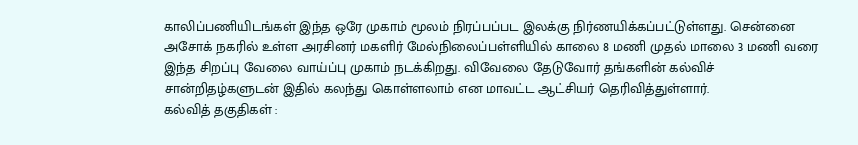காலிப்பணியிடங்கள் இந்த ஒரே முகாம் மூலம் நிரப்பப்பட இலக்கு நிர்ணயிக்கப்பட்டுள்ளது. சென்னை அசோக் நகரில் உள்ள அரசினர் மகளிர் மேல்நிலைப்பள்ளியில் காலை 8 மணி முதல் மாலை 3 மணி வரை இந்த சிறப்பு வேலை வாய்ப்பு முகாம் நடக்கிறது. விவேலை தேடுவோர் தங்களின் கல்விச் சான்றிதழ்களுடன் இதில் கலந்து கொள்ளலாம் என மாவட்ட ஆட்சியர் தெரிவித்துள்ளார்.
கல்வித் தகுதிகள் :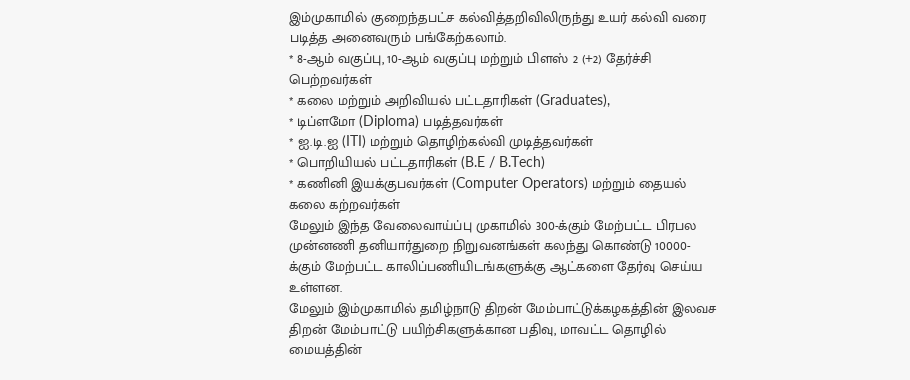இம்முகாமில் குறைந்தபட்ச கல்வித்தறிவிலிருந்து உயர் கல்வி வரை படித்த அனைவரும் பங்கேற்கலாம்.
* 8-ஆம் வகுப்பு, 10-ஆம் வகுப்பு மற்றும் பிளஸ் 2 (+2) தேர்ச்சி பெற்றவர்கள்
* கலை மற்றும் அறிவியல் பட்டதாரிகள் (Graduates),
* டிப்ளமோ (Diploma) படித்தவர்கள்
* ஐ.டி.ஐ (ITI) மற்றும் தொழிற்கல்வி முடித்தவர்கள்
* பொறியியல் பட்டதாரிகள் (B.E / B.Tech)
* கணினி இயக்குபவர்கள் (Computer Operators) மற்றும் தையல் கலை கற்றவர்கள்
மேலும் இந்த வேலைவாய்ப்பு முகாமில் 300-க்கும் மேற்பட்ட பிரபல முன்னணி தனியார்துறை நிறுவனங்கள் கலந்து கொண்டு 10000-க்கும் மேற்பட்ட காலிப்பணியிடங்களுக்கு ஆட்களை தேர்வு செய்ய உள்ளன.
மேலும் இம்முகாமில் தமிழ்நாடு திறன் மேம்பாட்டுக்கழகத்தின் இலவச திறன் மேம்பாட்டு பயிற்சிகளுக்கான பதிவு, மாவட்ட தொழில் மையத்தின்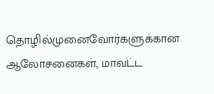தொழில்முனைவோர்களுக்கான ஆலோசனைகள், மாவட்ட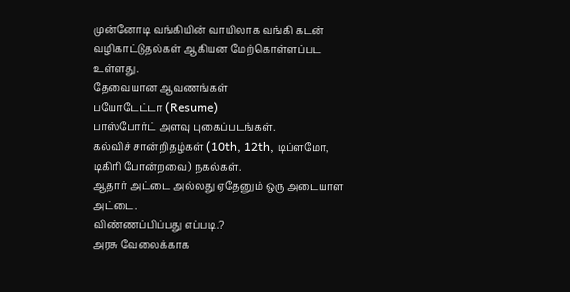முன்னோடி வங்கியின் வாயிலாக வங்கி கடன் வழிகாட்டுதல்கள் ஆகியன மேற்கொள்ளப்பட உள்ளது.
தேவையான ஆவணங்கள்
பயோடேட்டா (Resume)
பாஸ்போர்ட் அளவு புகைப்படங்கள்.
கல்விச் சான்றிதழ்கள் (10th, 12th, டிப்ளமோ, டிகிரி போன்றவை) நகல்கள்.
ஆதார் அட்டை அல்லது ஏதேனும் ஒரு அடையாள அட்டை.
விண்ணப்பிப்பது எப்படி.?
அரசு வேலைக்காக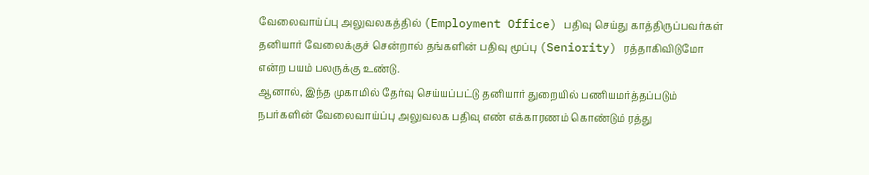வேலைவாய்ப்பு அலுவலகத்தில் (Employment Office) பதிவு செய்து காத்திருப்பவர்கள் தனியார் வேலைக்குச் சென்றால் தங்களின் பதிவு மூப்பு (Seniority) ரத்தாகிவிடுமோ என்ற பயம் பலருக்கு உண்டு.
ஆனால், இந்த முகாமில் தேர்வு செய்யப்பட்டு தனியார் துறையில் பணியமர்த்தப்படும் நபர்களின் வேலைவாய்ப்பு அலுவலக பதிவு எண் எக்காரணம் கொண்டும் ரத்து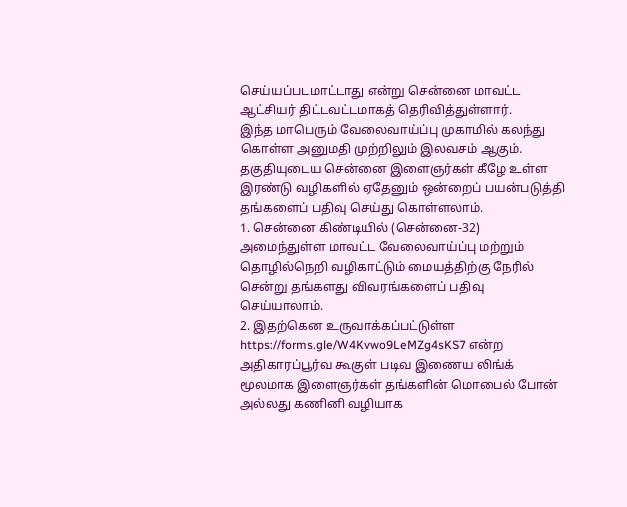செய்யப்படமாட்டாது என்று சென்னை மாவட்ட ஆட்சியர் திட்டவட்டமாகத் தெரிவித்துள்ளார்.
இந்த மாபெரும் வேலைவாய்ப்பு முகாமில் கலந்து கொள்ள அனுமதி முற்றிலும் இலவசம் ஆகும். தகுதியுடைய சென்னை இளைஞர்கள் கீழே உள்ள இரண்டு வழிகளில் ஏதேனும் ஒன்றைப் பயன்படுத்தி தங்களைப் பதிவு செய்து கொள்ளலாம்.
1. சென்னை கிண்டியில் (சென்னை-32) அமைந்துள்ள மாவட்ட வேலைவாய்ப்பு மற்றும் தொழில்நெறி வழிகாட்டும் மையத்திற்கு நேரில் சென்று தங்களது விவரங்களைப் பதிவு செய்யாலாம்.
2. இதற்கென உருவாக்கப்பட்டுள்ள https://forms.gle/W4Kvwo9LeMZg4sKS7 என்ற அதிகாரப்பூர்வ கூகுள் படிவ இணைய லிங்க் மூலமாக இளைஞர்கள் தங்களின் மொபைல் போன் அல்லது கணினி வழியாக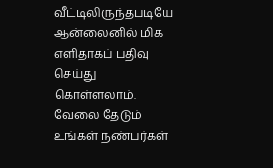வீட்டிலிருந்தபடியே ஆன்லைனில் மிக எளிதாகப் பதிவு செய்து கொள்ளலாம்.
வேலை தேடும் உங்கள் நண்பர்கள்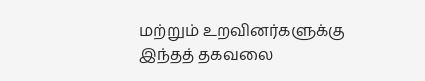மற்றும் உறவினர்களுக்கு இந்தத் தகவலை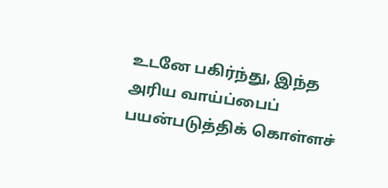உடனே பகிர்ந்து, இந்த அரிய வாய்ப்பைப் பயன்படுத்திக் கொள்ளச்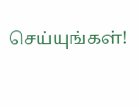செய்யுங்கள்!